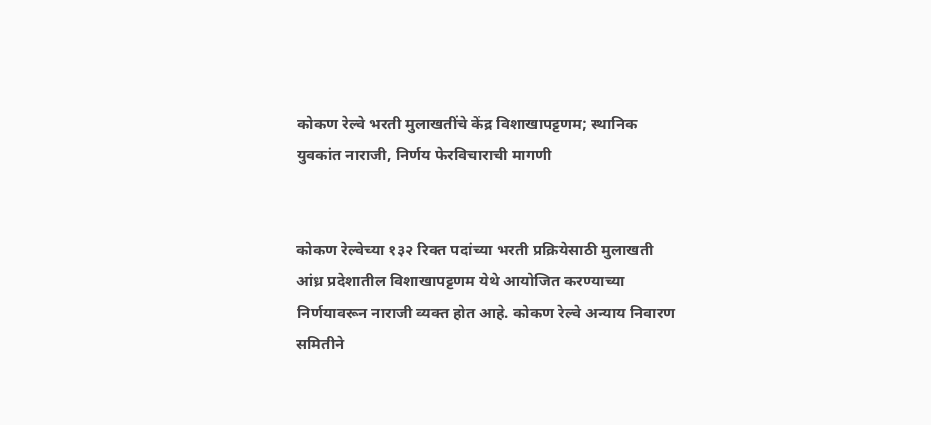कोकण रेल्वे भरती मुलाखतींचे केंद्र विशाखापट्टणम; स्थानिक युवकांत नाराजी, निर्णय फेरविचाराची मागणी


कोकण रेल्वेच्या १३२ रिक्त पदांच्या भरती प्रक्रियेसाठी मुलाखती आंध्र प्रदेशातील विशाखापट्टणम येथे आयोजित करण्याच्या निर्णयावरून नाराजी व्यक्त होत आहे. कोकण रेल्वे अन्याय निवारण समितीने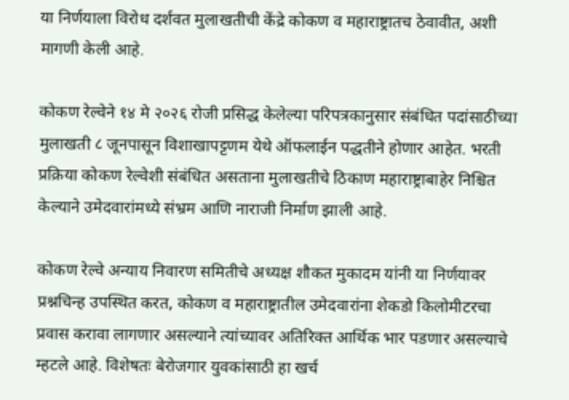या निर्णयाला विरोध दर्शवत मुलाखतीची केंद्रे कोकण व महाराष्ट्रातच ठेवावीत, अशी मागणी केली आहे.

कोकण रेल्वेने १४ मे २०२६ रोजी प्रसिद्ध केलेल्या परिपत्रकानुसार संबंधित पदांसाठीच्या मुलाखती ८ जूनपासून विशाखापट्टणम येथे ऑफलाईन पद्धतीने होणार आहेत. भरती प्रक्रिया कोकण रेल्वेशी संबंधित असताना मुलाखतीचे ठिकाण महाराष्ट्राबाहेर निश्चित केल्याने उमेदवारांमध्ये संभ्रम आणि नाराजी निर्माण झाली आहे.

कोकण रेल्वे अन्याय निवारण समितीचे अध्यक्ष शौकत मुकादम यांनी या निर्णयावर प्रश्नचिन्ह उपस्थित करत, कोकण व महाराष्ट्रातील उमेदवारांना शेकडो किलोमीटरचा प्रवास करावा लागणार असल्याने त्यांच्यावर अतिरिक्त आर्थिक भार पडणार असल्याचे म्हटले आहे. विशेषतः बेरोजगार युवकांसाठी हा खर्च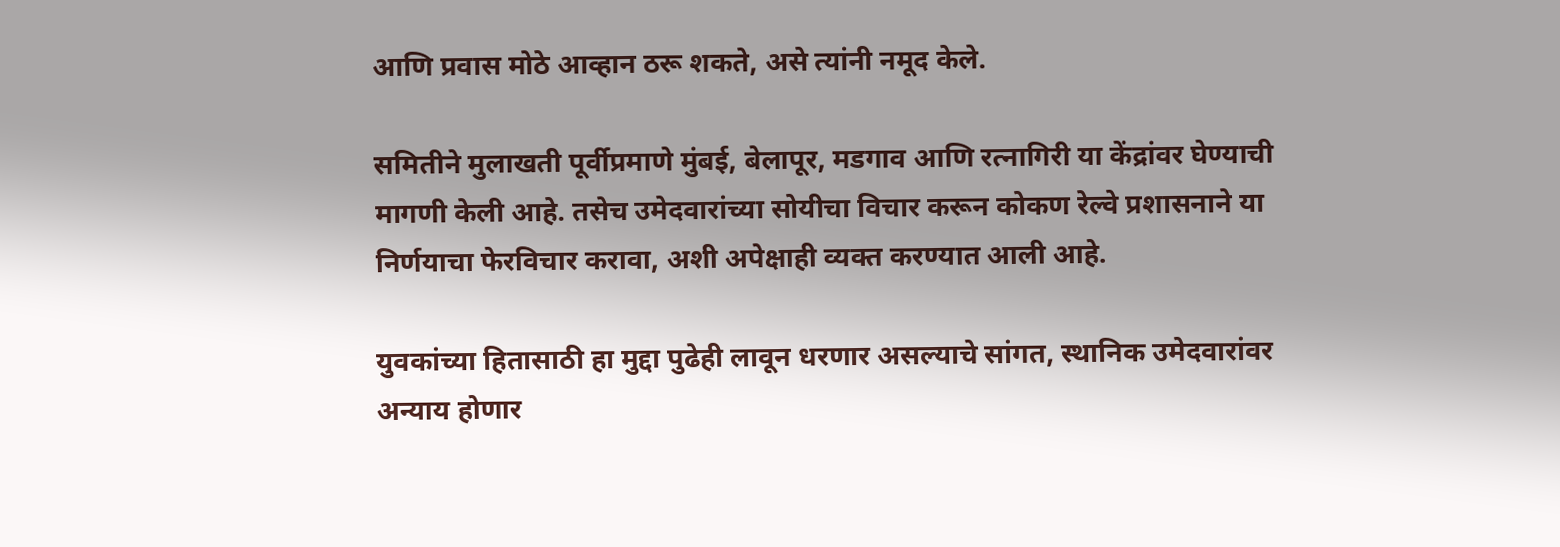आणि प्रवास मोठे आव्हान ठरू शकते, असे त्यांनी नमूद केले.

समितीने मुलाखती पूर्वीप्रमाणे मुंबई, बेलापूर, मडगाव आणि रत्नागिरी या केंद्रांवर घेण्याची मागणी केली आहे. तसेच उमेदवारांच्या सोयीचा विचार करून कोकण रेल्वे प्रशासनाने या निर्णयाचा फेरविचार करावा, अशी अपेक्षाही व्यक्त करण्यात आली आहे.

युवकांच्या हितासाठी हा मुद्दा पुढेही लावून धरणार असल्याचे सांगत, स्थानिक उमेदवारांवर अन्याय होणार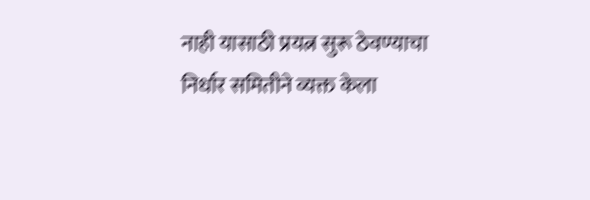नाही यासाठी प्रयत्न सुरू ठेवण्याचा निर्धार समितीने व्यक्त केला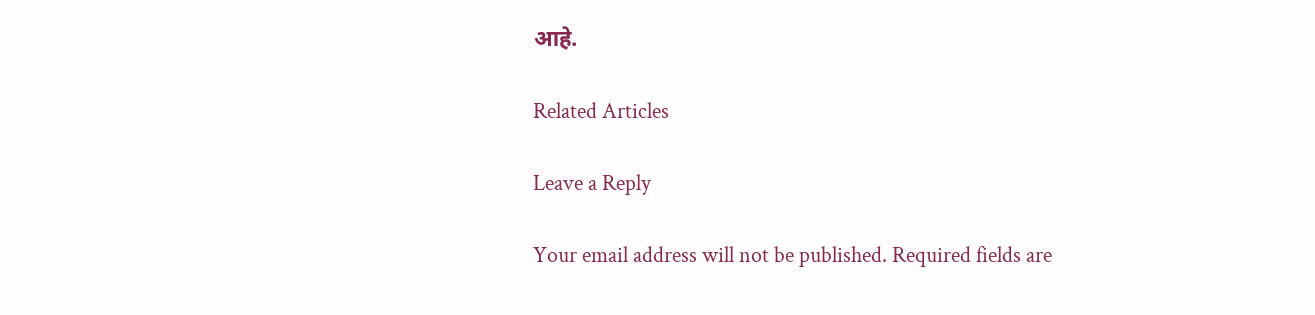आहे.

Related Articles

Leave a Reply

Your email address will not be published. Required fields are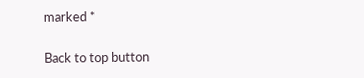marked *

Back to top button